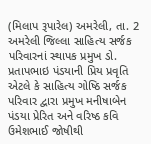(મિલાપ રૂપારેલ) અમરેલી, તા. 2 અમરેલી જિલ્લા સાહિત્ય સર્જક પરિવારનાં સ્થાપક પ્રમુખ ડો. પ્રતાપભાઇ પંડયાની પ્રિય પ્રવૃતિ એટલે કે સાહિત્ય ગોષ્ઠિ સર્જક પરિવાર દ્વારા પ્રમુખ મનીષાબેન પંડયા પ્રેરિત અને વરિષ્ઠ કવિ ઉમેશભાઈ જોષીથી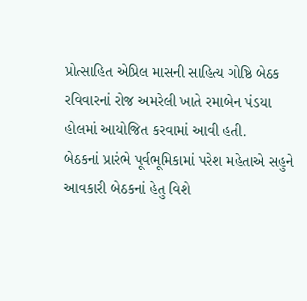પ્રોત્સાહિત એપ્રિલ માસની સાહિત્ય ગોષ્ઠિ બેઠક રવિવારનાં રોજ અમરેલી ખાતે રમાબેન પંડયા હોલમાં આયોજિત કરવામાં આવી હતી.
બેઠકનાં પ્રારંભે પૂર્વભૂમિકામાં પરેશ મહેતાએ સહુને આવકારી બેઠકનાં હેતુ વિશે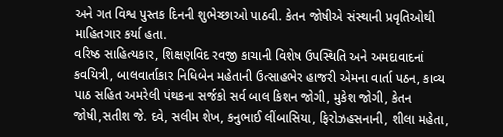અને ગત વિશ્વ પુસ્તક દિનની શુભેચ્છાઓ પાઠવી. કેતન જોષીએ સંસ્થાની પ્રવૃતિઓથી માહિતગાર કર્યા હતા.
વરિષ્ઠ સાહિત્યકાર, શિક્ષણવિદ રવજી કાચાની વિશેષ ઉપસ્થિતિ અને અમદાવાદનાં કવયિત્રી, બાલવાર્તાકાર નિધિબેન મહેતાની ઉત્સાહભેર હાજરી એમના વાર્તા પઠન, કાવ્ય પાઠ સહિત અમરેલી પંથકના સર્જકો સર્વ બાલ કિશન જોગી, મુકેશ જોગી, કેતન જોષી,સતીશ જે. દવે, સલીમ શેખ, કનુભાઈ લીંબાસિયા, ફિરોઝહસનાની, શીલા મહેતા,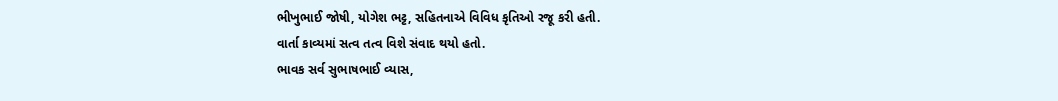ભીખુભાઈ જોષી, યોગેશ ભટ્ટ, સહિતનાએ વિવિધ કૃતિઓ રજૂ કરી હતી.
વાર્તા કાવ્યમાં સત્વ તત્વ વિશે સંવાદ થયો હતો.
ભાવક સર્વ સુભાષભાઈ વ્યાસ,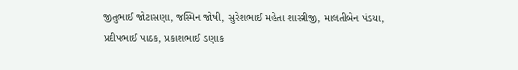જીતુભાઈ જોટાસણા, જસ્મિન જોષી, સુરેશભાઈ મહેતા શાસ્ત્રીજી, માલતીબેન પંડયા, પ્રદીપભાઈ પાઠક, પ્રકાશભાઈ ડણાક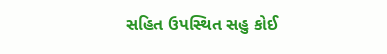સહિત ઉપસ્થિત સહુ કોઈ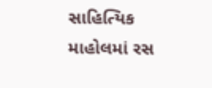સાહિત્યિક માહોલમાં રસ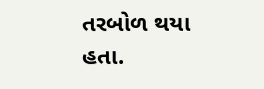તરબોળ થયા હતા.